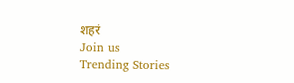शहरं
Join us
Trending Stories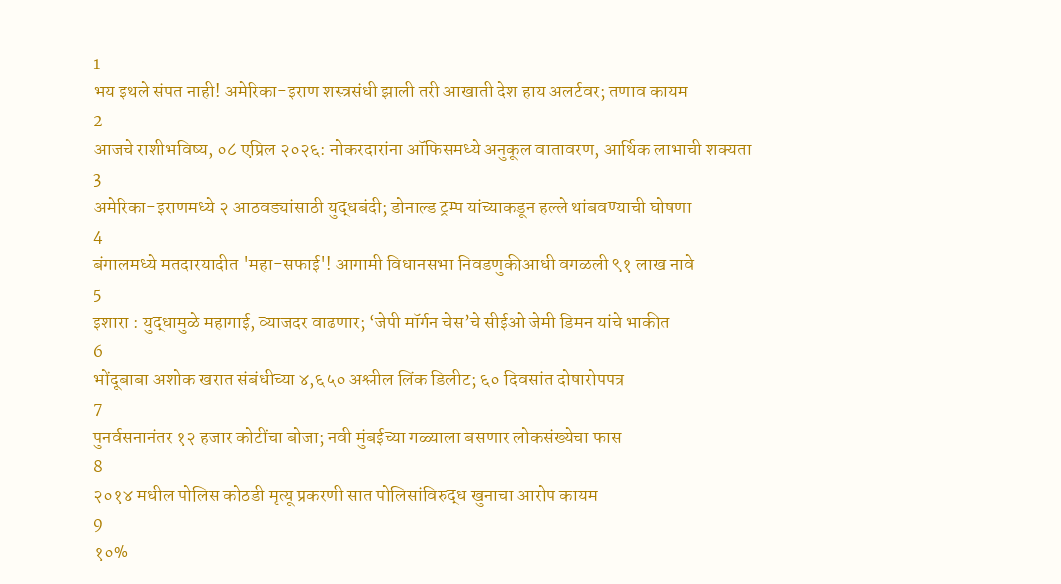1
भय इथले संपत नाही! अमेरिका-इराण शस्त्रसंधी झाली तरी आखाती देश हाय अलर्टवर; तणाव कायम
2
आजचे राशीभविष्य, ०८ एप्रिल २०२६: नोकरदारांना ऑफिसमध्ये अनुकूल वातावरण, आर्थिक लाभाची शक्यता
3
अमेरिका-इराणमध्ये २ आठवड्यांसाठी युद्धबंदी; डोनाल्ड ट्रम्प यांच्याकडून हल्ले थांबवण्याची घोषणा
4
बंगालमध्ये मतदारयादीत 'महा-सफाई'! आगामी विधानसभा निवडणुकीआधी वगळली ९१ लाख नावे
5
इशारा : युद्धामुळे महागाई, व्याजदर वाढणार; ‘जेपी मॉर्गन चेस’चे सीईओ जेमी डिमन यांचे भाकीत
6
भोंदूबाबा अशोक खरात संबंधीच्या ४,६५० अश्लील लिंक डिलीट; ६० दिवसांत दोषारोपपत्र
7
पुनर्वसनानंतर १२ हजार कोटींचा बोजा; नवी मुंबईच्या गळ्याला बसणार लोकसंख्येचा फास
8
२०१४ मधील पोलिस कोठडी मृत्यू प्रकरणी सात पोलिसांविरुद्ध खुनाचा आरोप कायम
9
१०%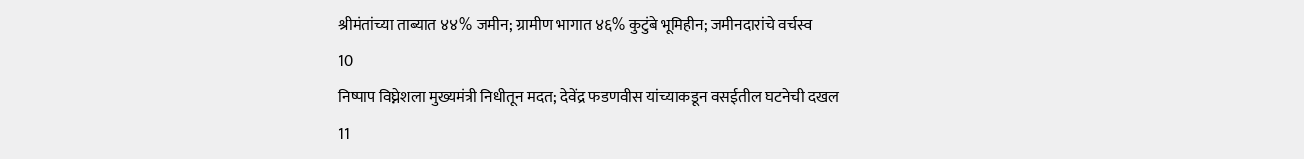श्रीमंतांच्या ताब्यात ४४% जमीन; ग्रामीण भागात ४६% कुटुंबे भूमिहीन; जमीनदारांचे वर्चस्व
10
निष्पाप विघ्नेशला मुख्यमंत्री निधीतून मदत; देवेंद्र फडणवीस यांच्याकडून वसईतील घटनेची दखल
11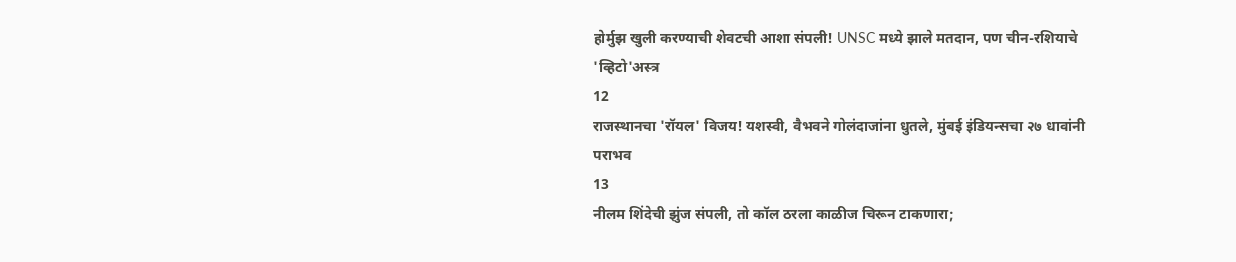होर्मुझ खुली करण्याची शेवटची आशा संपली! UNSC मध्ये झाले मतदान, पण चीन-रशियाचे 'व्हिटो'अस्त्र
12
राजस्थानचा 'रॉयल' विजय! यशस्वी, वैभवने गोलंदाजांना धुतले, मुंबई इंडियन्सचा २७ धावांनी पराभव
13
नीलम शिंदेची झुंज संपली, तो कॉल ठरला काळीज चिरून टाकणारा;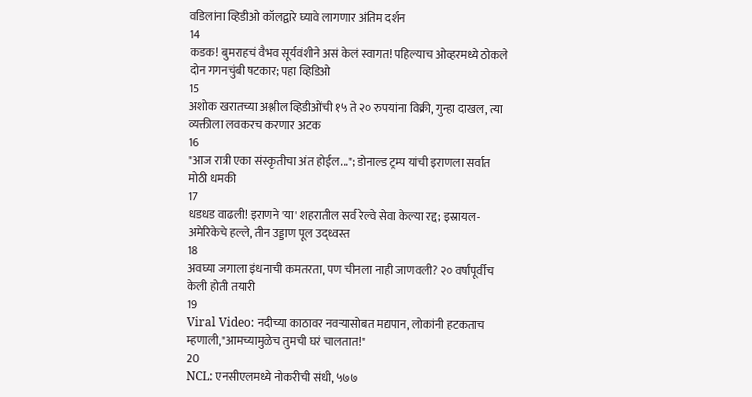वडिलांना व्हिडीओ कॉलद्वारे घ्यावे लागणार अंतिम दर्शन
14
कडक! बुमराहचं वैभव सूर्यवंशीने असं केलं स्वागत! पहिल्याच ओव्हरमध्ये ठोकले दोन गगनचुंबी षटकार; पहा व्हिडिओ
15
अशोक खरातच्या अश्लील व्हिडीओंची १५ ते २० रुपयांना विक्री, गुन्हा दाखल, त्या व्यक्तीला लवकरच करणार अटक
16
"आज रात्री एका संस्कृतीचा अंत होईल..."; डोनाल्ड ट्रम्प यांची इराणला सर्वात मोठी धमकी
17
धडधड वाढली! इराणने 'या' शहरातील सर्व रेल्वे सेवा केल्या रद्द; इस्रायल-अमेरिकेचे हल्ले, तीन उड्डाण पूल उद्ध्वस्त
18
अवघ्या जगाला इंधनाची कमतरता, पण चीनला नाही जाणवली? २० वर्षांपूर्वीच केली होती तयारी
19
Viral Video: नदीच्या काठावर नवऱ्यासोबत मद्यपान, लोकांनी हटकताच म्हणाली,"आमच्यामुळेच तुमची घरं चालतात!"
20
NCL: एनसीएलमध्ये नोकरीची संधी, ५७७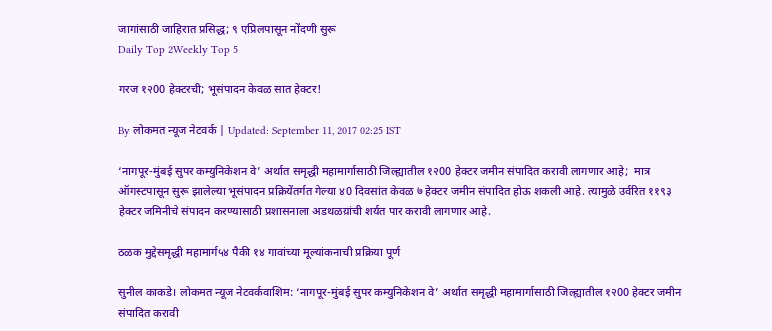जागांसाठी जाहिरात प्रसिद्ध; ९ एप्रिलपासून नोंदणी सुरू
Daily Top 2Weekly Top 5

गरज १२00 हेक्टरची; भूसंपादन केवळ सात हेक्टर!

By लोकमत न्यूज नेटवर्क | Updated: September 11, 2017 02:25 IST

‘नागपूर-मुंबई सुपर कम्युनिकेशन वे’ अर्थात समृद्धी महामार्गासाठी जिल्ह्यातील १२00 हेक्टर जमीन संपादित करावी लागणार आहे;  मात्र ऑगस्टपासून सुरू झालेल्या भूसंपादन प्रक्रियेंतर्गत गेल्या ४0 दिवसांत केवळ ७ हेक्टर जमीन संपादित होऊ शकली आहे. त्यामुळे उर्वरित ११९३ हेक्टर जमिनीचे संपादन करण्यासाठी प्रशासनाला अडथळय़ांची शर्यत पार करावी लागणार आहे.

ठळक मुद्देसमृद्धी महामार्ग५४ पैकी १४ गावांच्या मूल्यांकनाची प्रक्रिया पूर्ण

सुनील काकडे। लोकमत न्यूज नेटवर्कवाशिम: ‘नागपूर-मुंबई सुपर कम्युनिकेशन वे’ अर्थात समृद्धी महामार्गासाठी जिल्ह्यातील १२00 हेक्टर जमीन संपादित करावी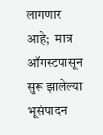लागणार आहे;  मात्र ऑगस्टपासून सुरू झालेल्या भूसंपादन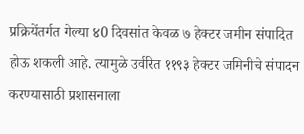प्रक्रियेंतर्गत गेल्या ४0 दिवसांत केवळ ७ हेक्टर जमीन संपादित होऊ शकली आहे. त्यामुळे उर्वरित ११९३ हेक्टर जमिनीचे संपादन करण्यासाठी प्रशासनाला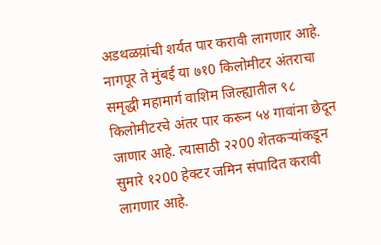अडथळय़ांची शर्यत पार करावी लागणार आहे. नागपूर ते मुंबई या ७१0 किलोमीटर अंतराचा समृद्धी महामार्ग वाशिम जिल्ह्यातील ९८ किलोमीटरचे अंतर पार करून ५४ गावांना छेदून जाणार आहे. त्यासाठी २२00 शेतकर्‍यांकडून सुमारे १२00 हेक्टर जमिन संपादित करावी लागणार आहे.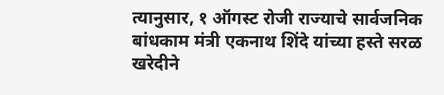त्यानुसार, १ ऑगस्ट रोजी राज्याचे सार्वजनिक बांधकाम मंत्री एकनाथ शिंदे यांच्या हस्ते सरळ खरेदीने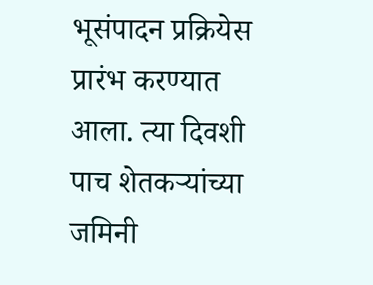भूसंपादन प्रक्रियेस प्रारंभ करण्यात आला. त्या दिवशी पाच शेतकर्‍यांच्या जमिनी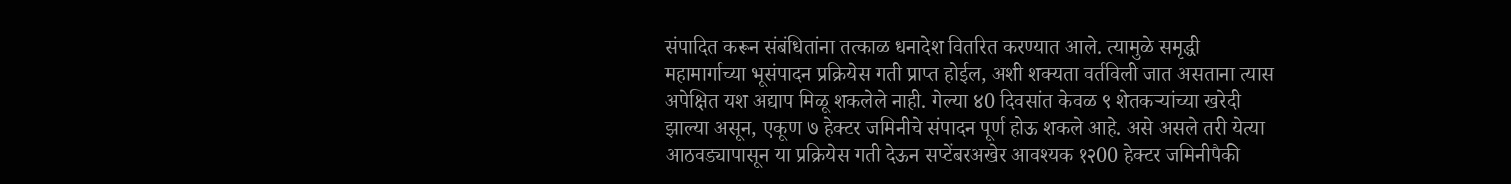संपादित करून संबंधितांना तत्काळ धनादेश वितरित करण्यात आले. त्यामुळे समृद्धी महामार्गाच्या भूसंपादन प्रक्रियेस गती प्राप्त होईल, अशी शक्यता वर्तविली जात असताना त्यास अपेक्षित यश अद्याप मिळू शकलेले नाही. गेल्या ४0 दिवसांत केवळ ९ शेतकर्‍यांच्या खरेदी झाल्या असून, एकूण ७ हेक्टर जमिनीचे संपादन पूर्ण होऊ शकले आहे. असे असले तरी येत्या आठवड्यापासून या प्रक्रियेस गती देऊन सप्टेंबरअखेर आवश्यक १२00 हेक्टर जमिनीपैकी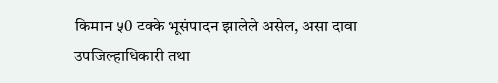किमान ५0 टक्के भूसंपादन झालेले असेल, असा दावा उपजिल्हाधिकारी तथा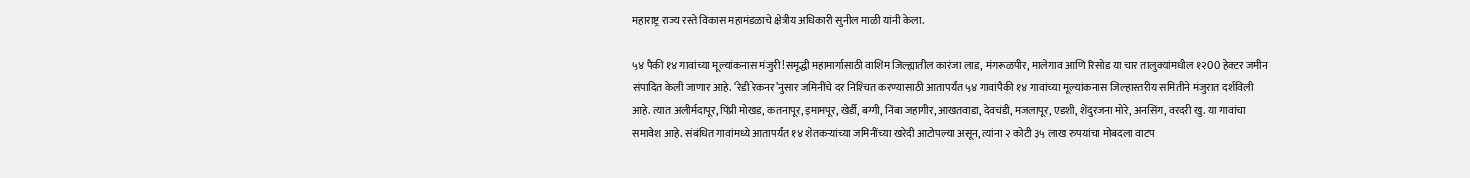महाराष्ट्र राज्य रस्ते विकास महामंडळाचे क्षेत्रीय अधिकारी सुनील माळी यांनी केला.

५४ पैकी १४ गावांच्या मूल्यांकनास मंजुरी!समृद्धी महामार्गासाठी वाशिम जिल्ह्यातील कारंजा लाड, मंगरूळपीर, मालेगाव आणि रिसोड या चार तालुक्यांमधील १२00 हेक्टर जमीन संपादित केली जाणार आहे. ‘रेडी रेकनर’नुसार जमिनींचे दर निश्‍चित करण्यासाठी आतापर्यंत ५४ गावांपैकी १४ गावांच्या मूल्यांकनास जिल्हास्तरीय समितीने मंजुरात दर्शविली आहे. त्यात अलीर्मदापूर, पिंप्री मोखड, कतनापूर, इमामपूर, खेर्डी, बग्गी, निंबा जहागीर, आखतवाडा, देवचंडी, मजलापूर, एडशी, शेंदुरजना मोरे, अनसिंग, वरदरी खु. या गावांचा समावेश आहे. संबंधित गावांमध्ये आतापर्यंत १४ शेतकर्‍यांच्या जमिनींच्या खरेदी आटोपल्या असून, त्यांना २ कोटी ३५ लाख रुपयांचा मोबदला वाटप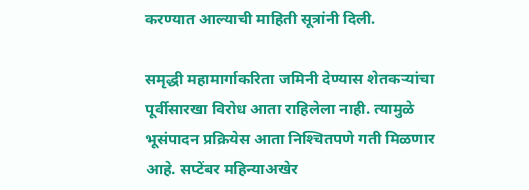करण्यात आल्याची माहिती सूत्रांनी दिली.

समृद्धी महामार्गाकरिता जमिनी देण्यास शेतकर्‍यांचा पूर्वीसारखा विरोध आता राहिलेला नाही. त्यामुळे भूसंपादन प्रक्रियेस आता निश्‍चितपणे गती मिळणार आहे. सप्टेंबर महिन्याअखेर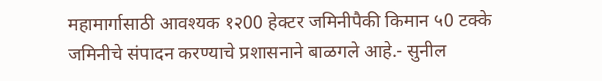महामार्गासाठी आवश्यक १२00 हेक्टर जमिनीपैकी किमान ५0 टक्के जमिनीचे संपादन करण्याचे प्रशासनाने बाळगले आहे.- सुनील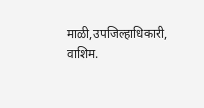माळी,उपजिल्हाधिकारी, वाशिम.